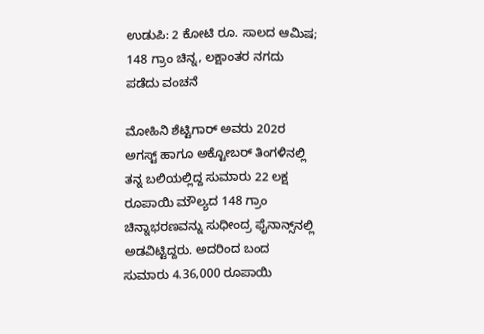ಉಡುಪಿ: 2 ಕೋಟಿ ರೂ. ಸಾಲದ ಆಮಿಷ; 148 ಗ್ರಾಂ ಚಿನ್ನ, ಲಕ್ಷಾಂತರ ನಗದು ಪಡೆದು ವಂಚನೆ

ಮೋಹಿನಿ ಶೆಟ್ಟಿಗಾರ್‌ ಅವರು 202ರ ಅಗಸ್ಟ್‌ ಹಾಗೂ ಅಕ್ಟೋಬರ್‌ ತಿಂಗಳಿನಲ್ಲಿ ತನ್ನ ಬಲಿಯಲ್ಲಿದ್ದ ಸುಮಾರು 22 ಲಕ್ಷ ರೂಪಾಯಿ ಮೌಲ್ಯದ 148 ಗ್ರಾಂ ಚಿನ್ನಾಭರಣವನ್ನು ಸುಧೀಂದ್ರ ಫೈನಾನ್ಸ್‌ನಲ್ಲಿ ಅಡವಿಟ್ಟಿದ್ದರು. ಅದರಿಂದ ಬಂದ ಸುಮಾರು 4.36,000 ರೂಪಾಯಿ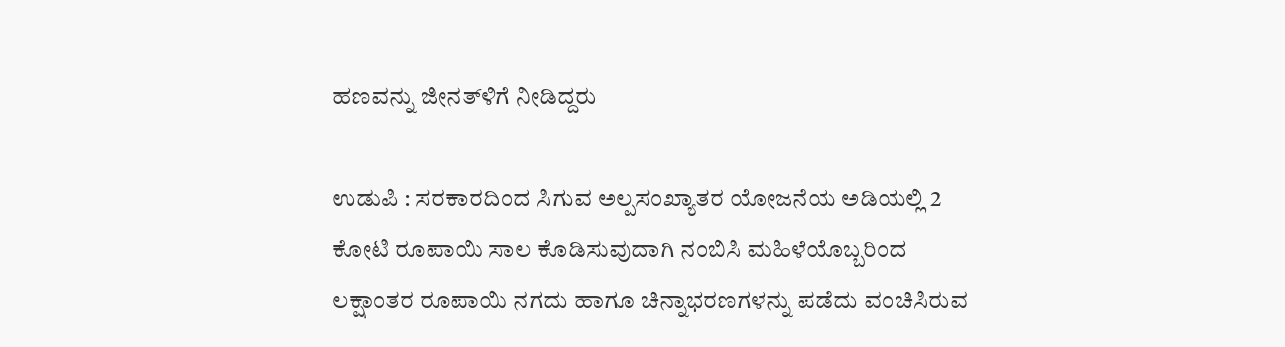ಹಣವನ್ನು ಜೀನತ್‌ಳಿಗೆ ನೀಡಿದ್ದರು

ಉಡುಪಿ : ಸರಕಾರದಿಂದ ಸಿಗುವ ಅಲ್ಪಸಂಖ್ಯಾತರ ಯೋಜನೆಯ ಅಡಿಯಲ್ಲಿ 2 ಕೋಟಿ ರೂಪಾಯಿ ಸಾಲ ಕೊಡಿಸುವುದಾಗಿ ನಂಬಿಸಿ ಮಹಿಳೆಯೊಬ್ಬರಿಂದ ಲಕ್ಷಾಂತರ ರೂಪಾಯಿ ನಗದು ಹಾಗೂ ಚಿನ್ನಾಭರಣಗಳನ್ನು ಪಡೆದು ವಂಚಿಸಿರುವ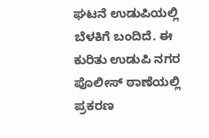ಘಟನೆ ಉಡುಪಿಯಲ್ಲಿ ಬೆಳಕಿಗೆ ಬಂದಿದೆ. ಈ ಕುರಿತು ಉಡುಪಿ ನಗರ ಪೊಲೀಸ್‌ ಠಾಣೆಯಲ್ಲಿ ಪ್ರಕರಣ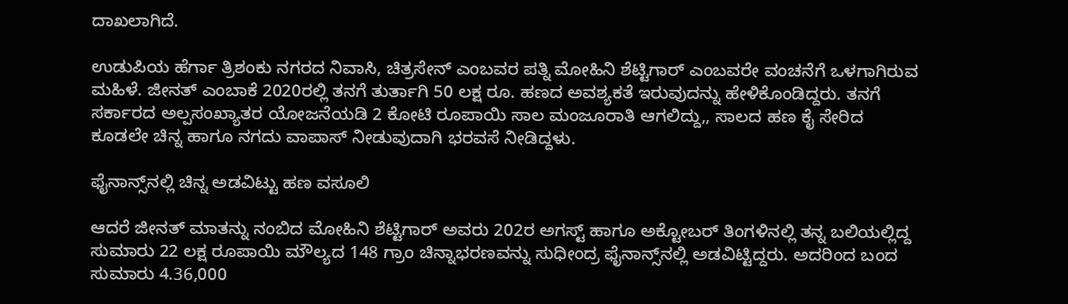ದಾಖಲಾಗಿದೆ.

ಉಡುಪಿಯ ಹೆರ್ಗಾ ತ್ರಿಶಂಕು ನಗರದ ನಿವಾಸಿ, ಚಿತ್ರಸೇನ್ ಎಂಬವರ ಪತ್ನಿ ಮೋಹಿನಿ ಶೆಟ್ಟಿಗಾರ್ ಎಂಬವರೇ ವಂಚನೆಗೆ ಒಳಗಾಗಿರುವ ಮಹಿಳೆ. ಜೀನತ್‌ ಎಂಬಾಕೆ 2020ರಲ್ಲಿ ತನಗೆ ತುರ್ತಾಗಿ 50 ಲಕ್ಷ ರೂ. ಹಣದ ಅವಶ್ಯಕತೆ ಇರುವುದನ್ನು ಹೇಳಿಕೊಂಡಿದ್ದರು. ತನಗೆ ಸರ್ಕಾರದ ಅಲ್ಪಸಂಖ್ಯಾತರ ಯೋಜನೆಯಡಿ 2 ಕೋಟಿ ರೂಪಾಯಿ ಸಾಲ ಮಂಜೂರಾತಿ ಆಗಲಿದ್ದು,, ಸಾಲದ ಹಣ ಕೈ ಸೇರಿದ ಕೂಡಲೇ ಚಿನ್ನ ಹಾಗೂ ನಗದು ವಾಪಾಸ್‌ ನೀಡುವುದಾಗಿ ಭರವಸೆ ನೀಡಿದ್ದಳು.

ಫೈನಾನ್ಸ್‌ನಲ್ಲಿ ಚಿನ್ನ ಅಡವಿಟ್ಟು ಹಣ ವಸೂಲಿ

ಆದರೆ ಜೀನತ್‌ ಮಾತನ್ನು ನಂಬಿದ ಮೋಹಿನಿ ಶೆಟ್ಟಿಗಾರ್‌ ಅವರು 202ರ ಅಗಸ್ಟ್‌ ಹಾಗೂ ಅಕ್ಟೋಬರ್‌ ತಿಂಗಳಿನಲ್ಲಿ ತನ್ನ ಬಲಿಯಲ್ಲಿದ್ದ ಸುಮಾರು 22 ಲಕ್ಷ ರೂಪಾಯಿ ಮೌಲ್ಯದ 148 ಗ್ರಾಂ ಚಿನ್ನಾಭರಣವನ್ನು ಸುಧೀಂದ್ರ ಫೈನಾನ್ಸ್‌ನಲ್ಲಿ ಅಡವಿಟ್ಟಿದ್ದರು. ಅದರಿಂದ ಬಂದ ಸುಮಾರು 4.36,000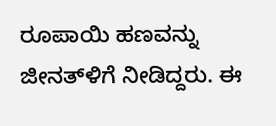ರೂಪಾಯಿ ಹಣವನ್ನು ಜೀನತ್‌ಳಿಗೆ ನೀಡಿದ್ದರು. ಈ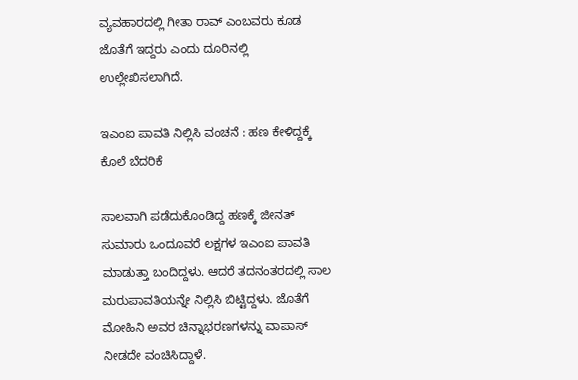ವ್ಯವಹಾರದಲ್ಲಿ ಗೀತಾ ರಾವ್‌ ಎಂಬವರು ಕೂಡ ಜೊತೆಗೆ ಇದ್ದರು ಎಂದು ದೂರಿನಲ್ಲಿ ಉಲ್ಲೇಖಿಸಲಾಗಿದೆ.

ಇಎಂಐ ಪಾವತಿ ನಿಲ್ಲಿಸಿ ವಂಚನೆ : ಹಣ ಕೇಳಿದ್ದಕ್ಕೆ ಕೊಲೆ ಬೆದರಿಕೆ

ಸಾಲವಾಗಿ ಪಡೆದುಕೊಂಡಿದ್ದ ಹಣಕ್ಕೆ ಜೀನತ್‌ ಸುಮಾರು ಒಂದೂವರೆ ಲಕ್ಷಗಳ ಇಎಂಐ ಪಾವತಿ ಮಾಡುತ್ತಾ ಬಂದಿದ್ದಳು. ಆದರೆ ತದನಂತರದಲ್ಲಿ ಸಾಲ ಮರುಪಾವತಿಯನ್ನೇ ನಿಲ್ಲಿಸಿ ಬಿಟ್ಟಿದ್ದಳು. ಜೊತೆಗೆ ಮೋಹಿನಿ ಅವರ ಚಿನ್ನಾಭರಣಗಳನ್ನು ವಾಪಾಸ್‌ ನೀಡದೇ ವಂಚಿಸಿದ್ದಾಳೆ.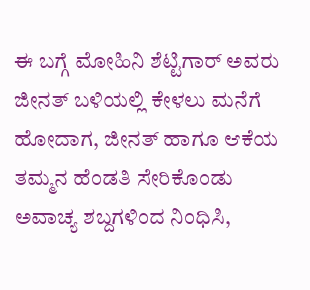ಈ ಬಗ್ಗೆ ಮೋಹಿನಿ ಶೆಟ್ಟಿಗಾರ್‌ ಅವರು ಜೀನತ್‌ ಬಳಿಯಲ್ಲಿ ಕೇಳಲು ಮನೆಗೆ ಹೋದಾಗ, ಜೀನತ್‌ ಹಾಗೂ ಆಕೆಯ ತಮ್ಮನ ಹೆಂಡತಿ ಸೇರಿಕೊಂಡು ಅವಾಚ್ಯ ಶಬ್ದಗಳಿಂದ ನಿಂಧಿಸಿ,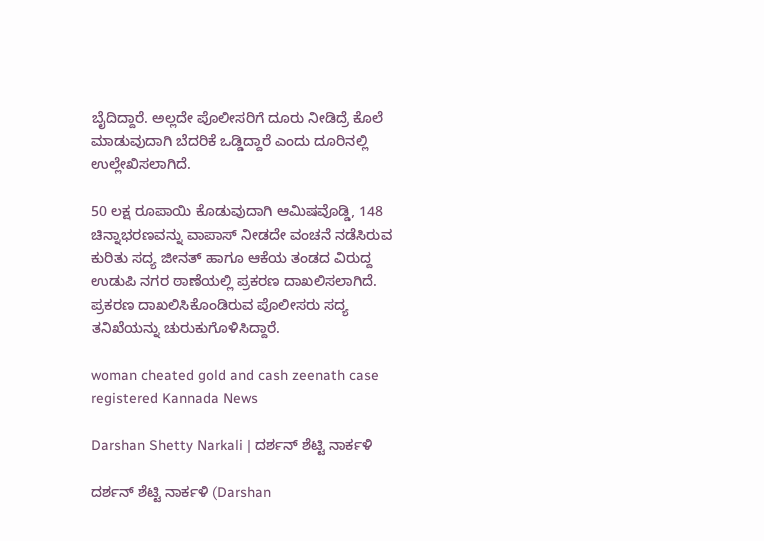ಬೈದಿದ್ದಾರೆ. ಅಲ್ಲದೇ ಪೊಲೀಸರಿಗೆ ದೂರು ನೀಡಿದ್ರೆ ಕೊಲೆ ಮಾಡುವುದಾಗಿ ಬೆದರಿಕೆ ಒಡ್ಡಿದ್ದಾರೆ ಎಂದು ದೂರಿನಲ್ಲಿ ಉಲ್ಲೇಖಿಸಲಾಗಿದೆ.

50 ಲಕ್ಷ ರೂಪಾಯಿ ಕೊಡುವುದಾಗಿ ಆಮಿಷವೊಡ್ಡಿ, 148 ಚಿನ್ನಾಭರಣವನ್ನು ವಾಪಾಸ್‌ ನೀಡದೇ ವಂಚನೆ ನಡೆಸಿರುವ ಕುರಿತು ಸದ್ಯ ಜೀನತ್‌ ಹಾಗೂ ಆಕೆಯ ತಂಡದ ವಿರುದ್ದ ಉಡುಪಿ ನಗರ ಠಾಣೆಯಲ್ಲಿ ಪ್ರಕರಣ ದಾಖಲಿಸಲಾಗಿದೆ. ಪ್ರಕರಣ ದಾಖಲಿಸಿಕೊಂಡಿರುವ ಪೊಲೀಸರು ಸದ್ಯ ತನಿಖೆಯನ್ನು ಚುರುಕುಗೊಳಿಸಿದ್ದಾರೆ.

woman cheated gold and cash zeenath case registered Kannada News

Darshan Shetty Narkali | ದರ್ಶನ್‌ ಶೆಟ್ಟಿ ನಾರ್ಕಳಿ

ದರ್ಶನ್‌ ಶೆಟ್ಟಿ ನಾರ್ಕಳಿ (Darshan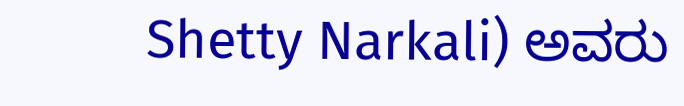Shetty Narkali) ಅವರು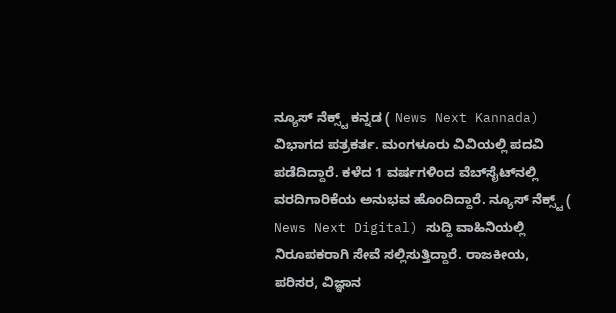ನ್ಯೂಸ್‌ ನೆಕ್ಸ್ಟ್ ಕನ್ನಡ ( News Next Kannada) ವಿಭಾಗದ ಪತ್ರಕರ್ತ. ಮಂಗಳೂರು ವಿವಿಯಲ್ಲಿ ಪದವಿ ಪಡೆದಿದ್ದಾರೆ. ಕಳೆದ 1 ವರ್ಷಗಳಿಂದ ವೆಬ್‌ಸೈಟ್‌ನಲ್ಲಿ ವರದಿಗಾರಿಕೆಯ ಅನುಭವ ಹೊಂದಿದ್ದಾರೆ. ನ್ಯೂಸ್‌ ನೆಕ್ಸ್ಟ್‌ ( News Next Digital) ಸುದ್ದಿ ವಾಹಿನಿಯಲ್ಲಿ ನಿರೂಪಕರಾಗಿ ಸೇವೆ ಸಲ್ಲಿಸುತ್ತಿದ್ದಾರೆ. ರಾಜಕೀಯ, ಪರಿಸರ, ವಿಜ್ಞಾನ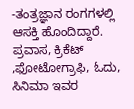-ತಂತ್ರಜ್ಞಾನ ರಂಗಗಳಲ್ಲಿ ಆಸಕ್ತಿ ಹೊಂದಿದ್ದಾರೆ. ಪ್ರವಾಸ, ಕ್ರಿಕೆಟ್ ,ಫೋಟೋಗ್ರಾಫಿ, ಓದು, ಸಿನಿಮಾ ಇವರ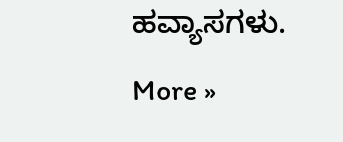ಹವ್ಯಾಸಗಳು. More »